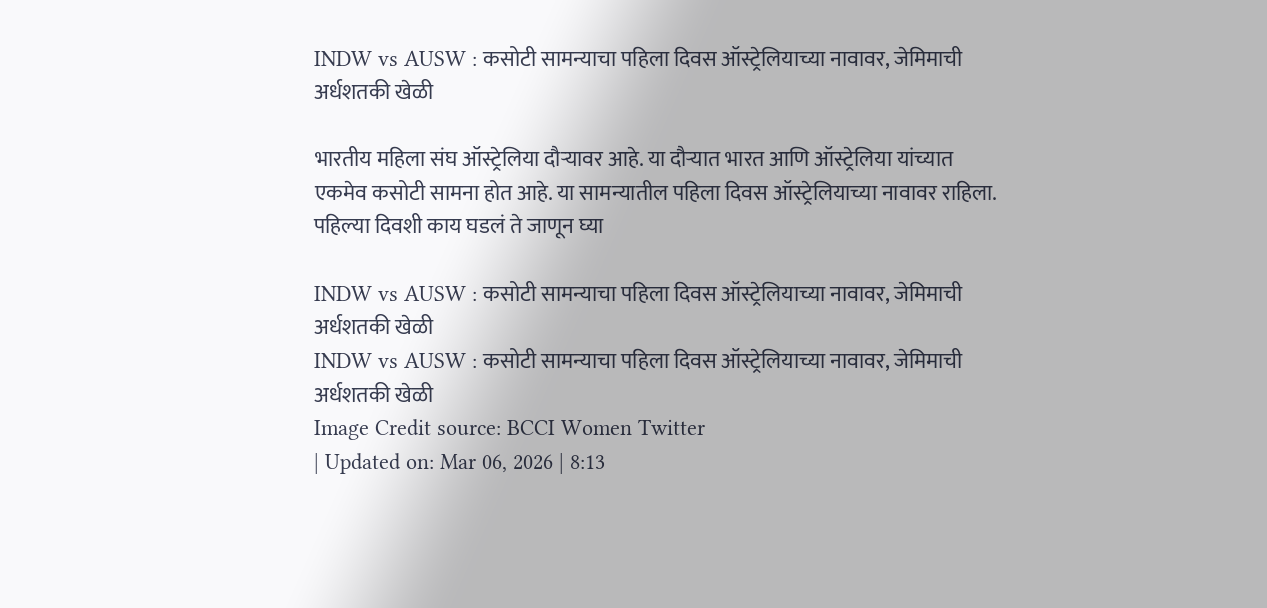INDW vs AUSW : कसोटी सामन्याचा पहिला दिवस ऑस्ट्रेलियाच्या नावावर, जेमिमाची अर्धशतकी खेळी

भारतीय महिला संघ ऑस्ट्रेलिया दौऱ्यावर आहे. या दौऱ्यात भारत आणि ऑस्ट्रेलिया यांच्यात एकमेव कसोटी सामना होत आहे. या सामन्यातील पहिला दिवस ऑस्ट्रेलियाच्या नावावर राहिला. पहिल्या दिवशी काय घडलं ते जाणून घ्या

INDW vs AUSW : कसोटी सामन्याचा पहिला दिवस ऑस्ट्रेलियाच्या नावावर, जेमिमाची अर्धशतकी खेळी
INDW vs AUSW : कसोटी सामन्याचा पहिला दिवस ऑस्ट्रेलियाच्या नावावर, जेमिमाची अर्धशतकी खेळी
Image Credit source: BCCI Women Twitter
| Updated on: Mar 06, 2026 | 8:13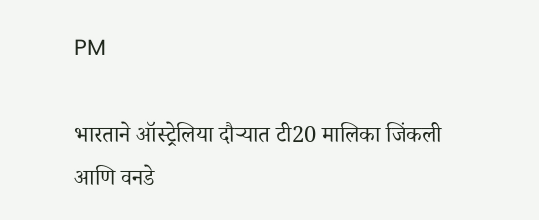PM

भारताने ऑस्ट्रेलिया दौऱ्यात टी20 मालिका जिंकली आणि वनडे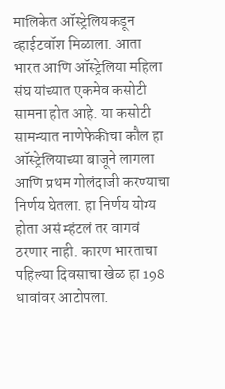मालिकेत ऑस्ट्रेलियकडून व्हाईटवॉश मिळाला. आता भारत आणि ऑस्ट्रेलिया महिला संघ यांच्यात एकमेव कसोटी सामना होत आहे. या कसोटी सामन्यात नाणेफेकीचा कौल हा ऑस्ट्रेलियाच्या बाजूने लागला आणि प्रथम गोलंदाजी करण्याचा निर्णय घेतला. हा निर्णय योग्य होता असं म्हंटलं तर वागवं ठरणार नाही. कारण भारताचा पहिल्या दिवसाचा खेळ हा 198 धावांवर आटोपला.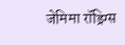जेमिमा रॉड्रिग्स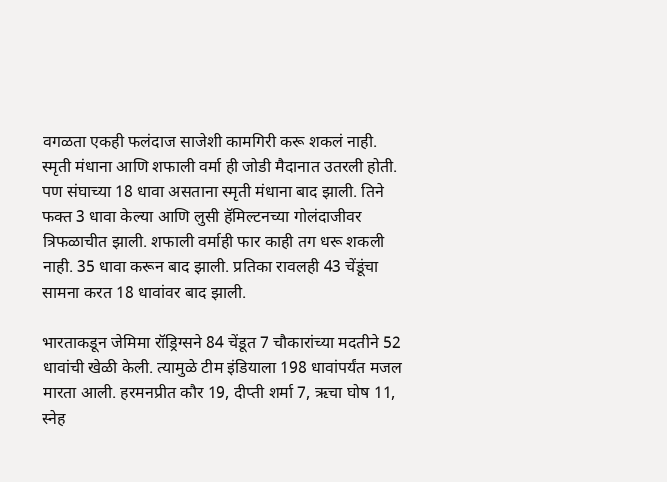वगळता एकही फलंदाज साजेशी कामगिरी करू शकलं नाही. स्मृती मंधाना आणि शफाली वर्मा ही जोडी मैदानात उतरली होती. पण संघाच्या 18 धावा असताना स्मृती मंधाना बाद झाली. तिने फक्त 3 धावा केल्या आणि लुसी हॅमिल्टनच्या गोलंदाजीवर त्रिफळाचीत झाली. शफाली वर्माही फार काही तग धरू शकली नाही. 35 धावा करून बाद झाली. प्रतिका रावलही 43 चेंडूंचा सामना करत 18 धावांवर बाद झाली.

भारताकडून जेमिमा रॉड्रिग्सने 84 चेंडूत 7 चौकारांच्या मदतीने 52 धावांची खेळी केली. त्यामुळे टीम इंडियाला 198 धावांपर्यंत मजल मारता आली. हरमनप्रीत कौर 19, दीप्ती शर्मा 7, ऋचा घोष 11, स्नेह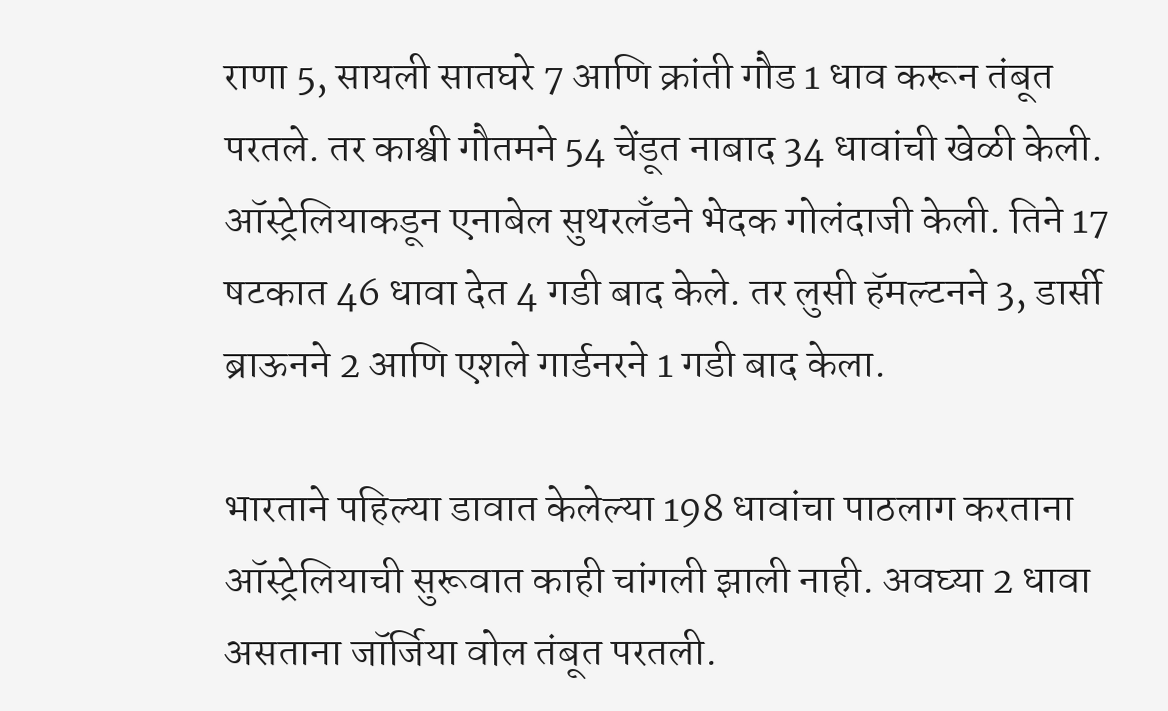राणा 5, सायली सातघरे 7 आणि क्रांती गौड 1 धाव करून तंबूत परतले. तर काश्वी गौतमने 54 चेंडूत नाबाद 34 धावांची खेळी केली. ऑस्ट्रेलियाकडून एनाबेल सुथरलँडने भेदक गोलंदाजी केली. तिने 17 षटकात 46 धावा देत 4 गडी बाद केले. तर लुसी हॅमल्टनने 3, डार्सी ब्राऊनने 2 आणि एशले गार्डनरने 1 गडी बाद केला.

भारताने पहिल्या डावात केलेल्या 198 धावांचा पाठलाग करताना ऑस्ट्रेलियाची सुरूवात काही चांगली झाली नाही. अवघ्या 2 धावा असताना जॉर्जिया वोल तंबूत परतली.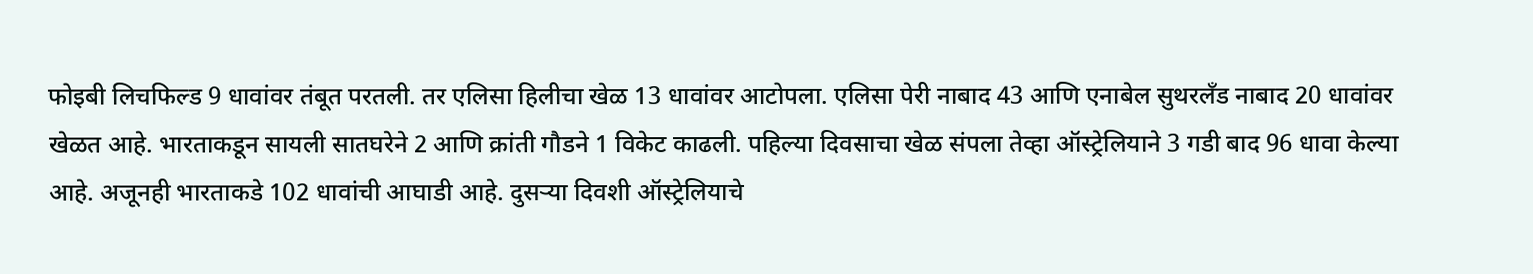फोइबी लिचफिल्ड 9 धावांवर तंबूत परतली. तर एलिसा हिलीचा खेळ 13 धावांवर आटोपला. एलिसा पेरी नाबाद 43 आणि एनाबेल सुथरलँड नाबाद 20 धावांवर खेळत आहे. भारताकडून सायली सातघरेने 2 आणि क्रांती गौडने 1 विकेट काढली. पहिल्या दिवसाचा खेळ संपला तेव्हा ऑस्ट्रेलियाने 3 गडी बाद 96 धावा केल्या आहे. अजूनही भारताकडे 102 धावांची आघाडी आहे. दुसऱ्या दिवशी ऑस्ट्रेलियाचे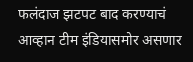फलंदाज झटपट बाद करण्याचं आव्हान टीम इंडियासमोर असणार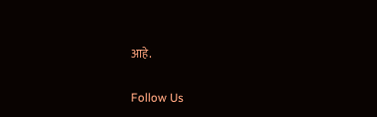आहे.

Follow Us